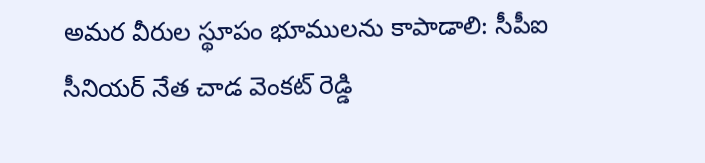అమర వీరుల స్థూపం భూములను కాపాడాలి: సీపీఐ సీనియర్ నేత చాడ వెంకట్ రెడ్డి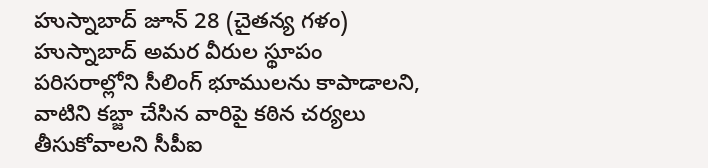హుస్నాబాద్ జూన్ 28 (చైతన్య గళం) హుస్నాబాద్ అమర వీరుల స్థూపం పరిసరాల్లోని సీలింగ్ భూములను కాపాడాలని, వాటిని కబ్జా చేసిన వారిపై కఠిన చర్యలు తీసుకోవాలని సీపీఐ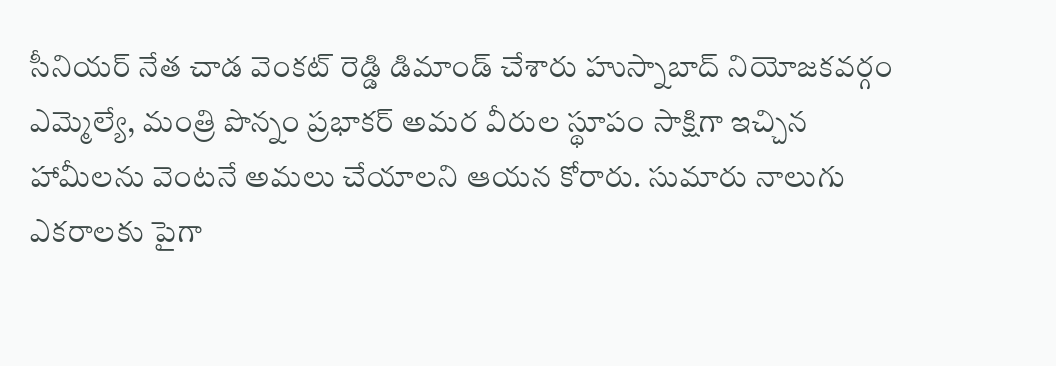సీనియర్ నేత చాడ వెంకట్ రెడ్డి డిమాండ్ చేశారు హుస్నాబాద్ నియోజకవర్గం ఎమ్మెల్యే, మంత్రి పొన్నం ప్రభాకర్ అమర వీరుల స్థూపం సాక్షిగా ఇచ్చిన హామీలను వెంటనే అమలు చేయాలని ఆయన కోరారు. సుమారు నాలుగు ఎకరాలకు పైగా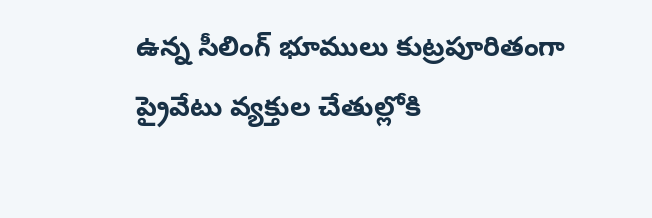ఉన్న సీలింగ్ భూములు కుట్రపూరితంగా ప్రైవేటు వ్యక్తుల చేతుల్లోకి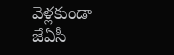వెళ్లకుండా జేఏసీ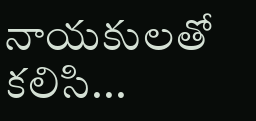నాయకులతో కలిసి...